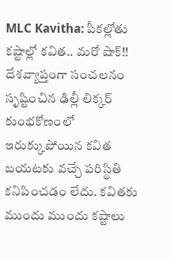MLC Kavitha: పీకల్లోతు కష్టాల్లో కవిత.. మరో షాక్!!
దేశవ్యాప్తంగా సంచలనం సృష్టించిన ఢిల్లీ లిక్కర్ కుంభకోణంలో ఇరుక్కుపోయిన కవిత బయటకు వచ్చే పరిస్థితి కనిపించడం లేదు. కవితకు ముందు ముందు కష్టాలు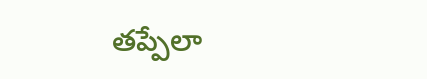తప్పేలా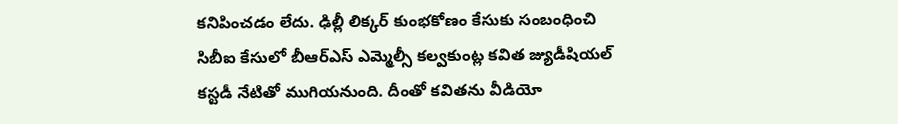కనిపించడం లేదు. ఢిల్లీ లిక్కర్ కుంభకోణం కేసుకు సంబంధించి సిబీఐ కేసులో బీఆర్ఎస్ ఎమ్మెల్సీ కల్వకుంట్ల కవిత జ్యుడీషియల్ కస్టడీ నేటితో ముగియనుంది. దీంతో కవితను వీడియో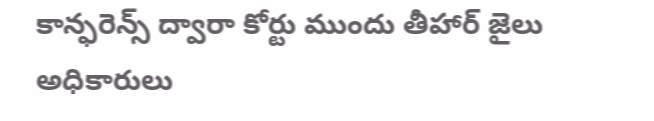కాన్ఫరెన్స్ ద్వారా కోర్టు ముందు తీహార్ జైలు అధికారులు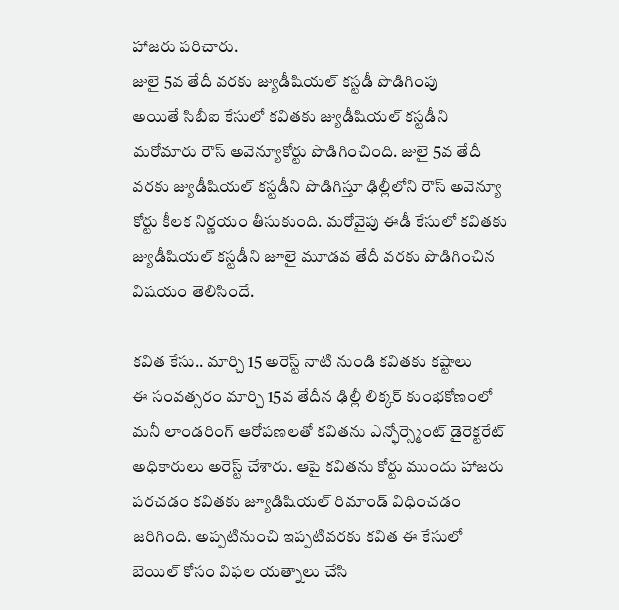హాజరు పరిచారు.
జులై 5వ తేదీ వరకు జ్యుడీషియల్ కస్టడీ పొడిగింపు
అయితే సిబీఐ కేసులో కవితకు జ్యుడీషియల్ కస్టడీని మరోమారు రౌస్ అవెన్యూకోర్టు పొడిగించింది. జులై 5వ తేదీ వరకు జ్యుడీషియల్ కస్టడీని పొడిగిస్తూ ఢిల్లీలోని రౌస్ అవెన్యూ కోర్టు కీలక నిర్ణయం తీసుకుంది. మరోవైపు ఈడీ కేసులో కవితకు జ్యుడీషియల్ కస్టడీని జూలై మూడవ తేదీ వరకు పొడిగించిన విషయం తెలిసిందే.

కవిత కేసు.. మార్చి 15 అరెస్ట్ నాటి నుండి కవితకు కష్టాలు
ఈ సంవత్సరం మార్చి 15వ తేదీన ఢిల్లీ లిక్కర్ కుంభకోణంలో మనీ లాండరింగ్ ఆరోపణలతో కవితను ఎన్ఫోర్స్మెంట్ డైరెక్టరేట్ అధికారులు అరెస్ట్ చేశారు. ఆపై కవితను కోర్టు ముందు హాజరు పరచడం కవితకు జ్యూడిషియల్ రిమాండ్ విధించడం జరిగింది. అప్పటినుంచి ఇప్పటివరకు కవిత ఈ కేసులో బెయిల్ కోసం విఫల యత్నాలు చేసి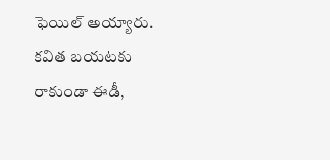ఫెయిల్ అయ్యారు.
కవిత బయటకు రాకుండా ఈడీ,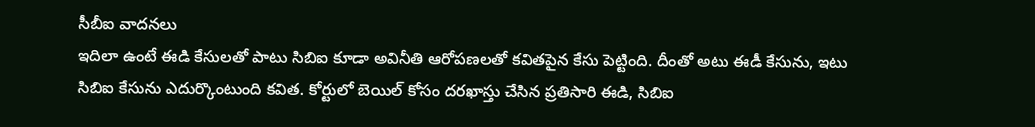సీబీఐ వాదనలు
ఇదిలా ఉంటే ఈడి కేసులతో పాటు సిబిఐ కూడా అవినీతి ఆరోపణలతో కవితపైన కేసు పెట్టింది. దీంతో అటు ఈడీ కేసును, ఇటు సిబిఐ కేసును ఎదుర్కొంటుంది కవిత. కోర్టులో బెయిల్ కోసం దరఖాస్తు చేసిన ప్రతిసారి ఈడి, సిబిఐ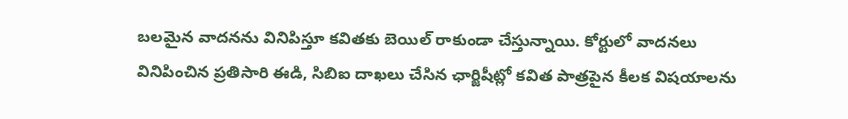బలమైన వాదనను వినిపిస్తూ కవితకు బెయిల్ రాకుండా చేస్తున్నాయి. కోర్టులో వాదనలు వినిపించిన ప్రతిసారి ఈడి, సిబిఐ దాఖలు చేసిన ఛార్జిషీట్లో కవిత పాత్రపైన కీలక విషయాలను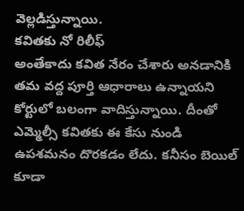వెల్లడిస్తున్నాయి.
కవితకు నో రిలీఫ్
అంతేకాదు కవిత నేరం చేశారు అనడానికి తమ వద్ద పూర్తి ఆధారాలు ఉన్నాయని కోర్టులో బలంగా వాదిస్తున్నాయి. దీంతో ఎమ్మెల్సీ కవితకు ఈ కేసు నుండి ఉపశమనం దొరకడం లేదు. కనీసం బెయిల్ కూడా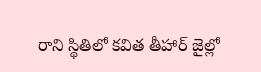రాని స్థితిలో కవిత తీహార్ జైల్లో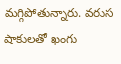మగ్గిపోతున్నారు. వరుస షాకులతో ఖంగు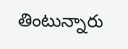తింటున్నారు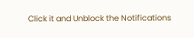Click it and Unblock the Notifications